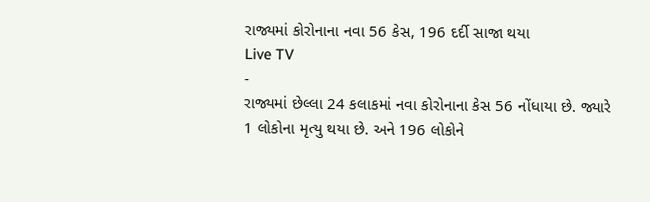રાજ્યમાં કોરોનાના નવા 56 કેસ, 196 દર્દી સાજા થયા
Live TV
-
રાજ્યમાં છેલ્લા 24 કલાકમાં નવા કોરોનાના કેસ 56 નોંધાયા છે. જ્યારે 1 લોકોના મૃત્યુ થયા છે. અને 196 લોકોને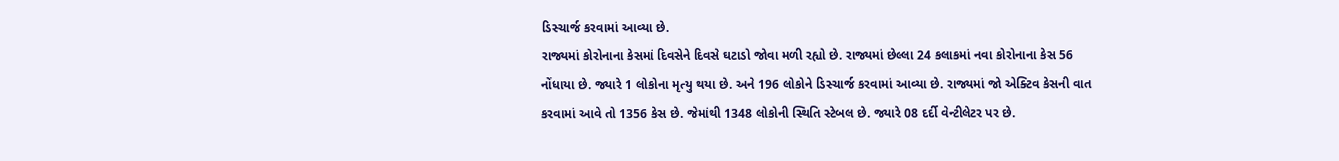ડિસ્ચાર્જ કરવામાં આવ્યા છે.
રાજ્યમાં કોરોનાના કેસમાં દિવસેને દિવસે ઘટાડો જોવા મળી રહ્યો છે. રાજ્યમાં છેલ્લા 24 કલાકમાં નવા કોરોનાના કેસ 56 નોંધાયા છે. જ્યારે 1 લોકોના મૃત્યુ થયા છે. અને 196 લોકોને ડિસ્ચાર્જ કરવામાં આવ્યા છે. રાજ્યમાં જો એક્ટિવ કેસની વાત કરવામાં આવે તો 1356 કેસ છે. જેમાંથી 1348 લોકોની સ્થિતિ સ્ટેબલ છે. જ્યારે 08 દર્દી વેન્ટીલેટર પર છે.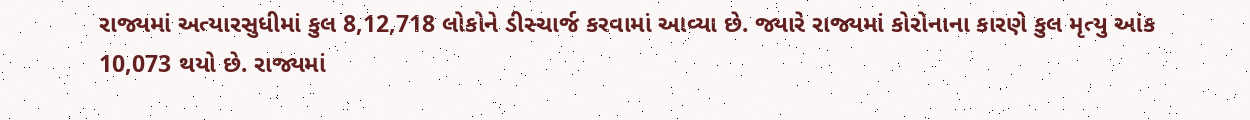રાજ્યમાં અત્યારસુધીમાં કુલ 8,12,718 લોકોને ડીસ્ચાર્જ કરવામાં આવ્યા છે. જ્યારે રાજ્યમાં કોરોનાના કારણે કુલ મૃત્યુ આંક 10,073 થયો છે. રાજ્યમાં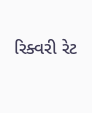રિક્વરી રેટ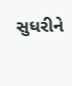સુધરીને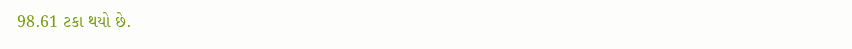98.61 ટકા થયો છે.